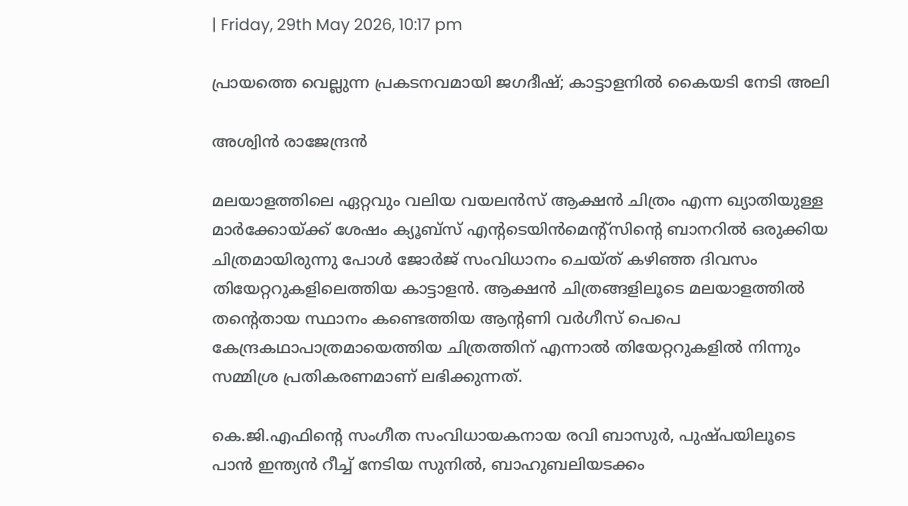| Friday, 29th May 2026, 10:17 pm

പ്രായത്തെ വെല്ലുന്ന പ്രകടനവമായി ജഗദീഷ്; കാട്ടാളനില്‍ കൈയടി നേടി അലി

അശ്വിന്‍ രാജേന്ദ്രന്‍

മലയാളത്തിലെ ഏറ്റവും വലിയ വയലന്‍സ് ആക്ഷന്‍ ചിത്രം എന്ന ഖ്യാതിയുള്ള മാര്‍ക്കോയ്ക്ക് ശേഷം ക്യൂബ്‌സ് എന്റടെയിന്‍മെന്റ്‌സിന്റെ ബാനറില്‍ ഒരുക്കിയ ചിത്രമായിരുന്നു പോള്‍ ജോര്‍ജ് സംവിധാനം ചെയ്ത് കഴിഞ്ഞ ദിവസം തിയേറ്ററുകളിലെത്തിയ കാട്ടാളന്‍. ആക്ഷന്‍ ചിത്രങ്ങളിലൂടെ മലയാളത്തില്‍ തന്റെതായ സ്ഥാനം കണ്ടെത്തിയ ആന്റണി വര്‍ഗീസ് പെപെ കേന്ദ്രകഥാപാത്രമായെത്തിയ ചിത്രത്തിന് എന്നാല്‍ തിയേറ്ററുകളില്‍ നിന്നും സമ്മിശ്ര പ്രതികരണമാണ് ലഭിക്കുന്നത്.

കെ.ജി.എഫിന്റെ സംഗീത സംവിധായകനായ രവി ബാസുര്‍, പുഷ്പയിലൂടെ പാന്‍ ഇന്ത്യന്‍ റീച്ച് നേടിയ സുനില്‍, ബാഹുബലിയടക്കം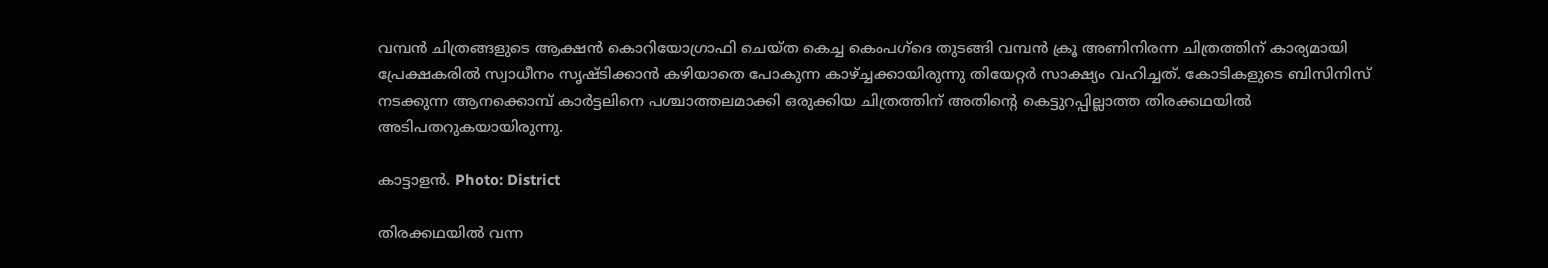വമ്പന്‍ ചിത്രങ്ങളുടെ ആക്ഷന്‍ കൊറിയോഗ്രാഫി ചെയ്ത കെച്ച കെംപഗ്‌ദെ തുടങ്ങി വമ്പന്‍ ക്രൂ അണിനിരന്ന ചിത്രത്തിന് കാര്യമായി പ്രേക്ഷകരില്‍ സ്വാധീനം സൃഷ്ടിക്കാന്‍ കഴിയാതെ പോകുന്ന കാഴ്ച്ചക്കായിരുന്നു തിയേറ്റര്‍ സാക്ഷ്യം വഹിച്ചത്. കോടികളുടെ ബിസിനിസ് നടക്കുന്ന ആനക്കൊമ്പ് കാര്‍ട്ടലിനെ പശ്ചാത്തലമാക്കി ഒരുക്കിയ ചിത്രത്തിന് അതിന്റെ കെട്ടുറപ്പില്ലാത്ത തിരക്കഥയില്‍ അടിപതറുകയായിരുന്നു.

കാട്ടാളന്‍. Photo: District

തിരക്കഥയില്‍ വന്ന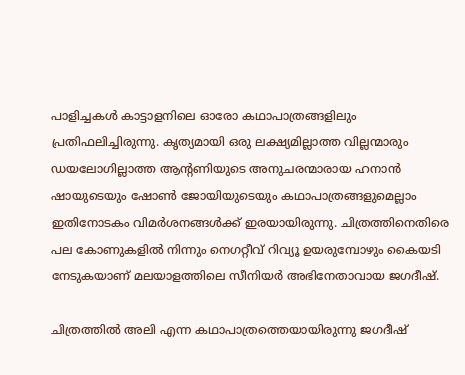പാളിച്ചകള്‍ കാട്ടാളനിലെ ഓരോ കഥാപാത്രങ്ങളിലും പ്രതിഫലിച്ചിരുന്നു. കൃത്യമായി ഒരു ലക്ഷ്യമില്ലാത്ത വില്ലന്മാരും ഡയലോഗില്ലാത്ത ആന്റണിയുടെ അനുചരന്മാരായ ഹനാന്‍ ഷായുടെയും ഷോണ്‍ ജോയിയുടെയും കഥാപാത്രങ്ങളുമെല്ലാം ഇതിനോടകം വിമര്‍ശനങ്ങള്‍ക്ക് ഇരയായിരുന്നു. ചിത്രത്തിനെതിരെ പല കോണുകളില്‍ നിന്നും നെഗറ്റീവ് റിവ്യൂ ഉയരുമ്പോഴും കൈയടി നേടുകയാണ് മലയാളത്തിലെ സീനിയര്‍ അഭിനേതാവായ ജഗദീഷ്.

ചിത്രത്തില്‍ അലി എന്ന കഥാപാത്രത്തെയായിരുന്നു ജഗദീഷ്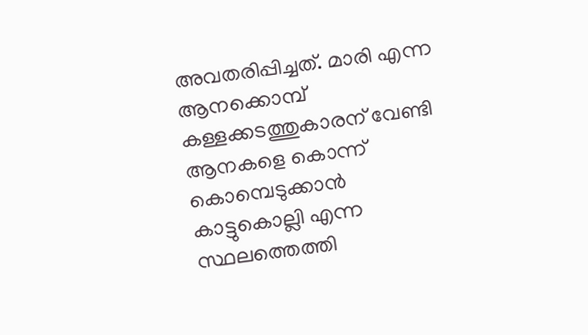അവതരിപ്പിച്ചത്. മാരി എന്ന ആനക്കൊമ്പ് കള്ളക്കടത്തുകാരന് വേണ്ടി ആനകളെ കൊന്ന് കൊമ്പെടുക്കാന്‍ കാട്ടുകൊല്ലി എന്ന സ്ഥലത്തെത്തി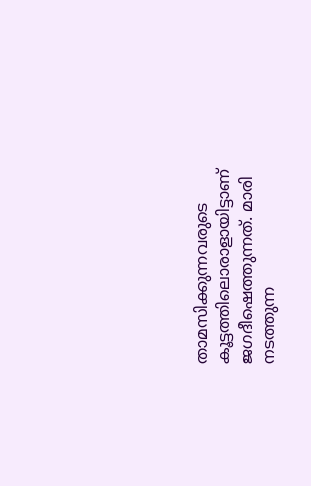താമസിക്കുന്നവരുടെ കൂട്ടത്തിലൊരാളായിട്ടാണ് ജഗദീഷെത്തുന്നത്. മാരി നടത്തുന്ന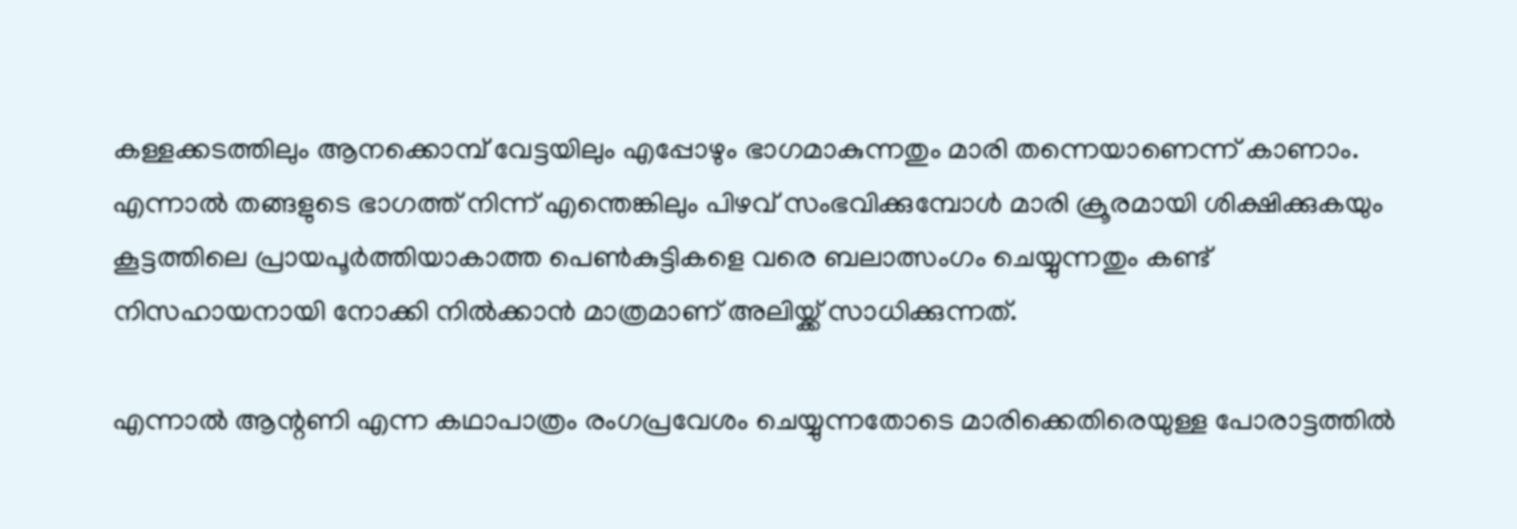കള്ളക്കടത്തിലും ആനക്കൊമ്പ് വേട്ടയിലും എപ്പോഴും ഭാഗമാകുന്നതും മാരി തന്നെയാണെന്ന് കാണാം. എന്നാല്‍ തങ്ങളുടെ ഭാഗത്ത് നിന്ന് എന്തെങ്കിലും പിഴവ് സംഭവിക്കുമ്പോള്‍ മാരി ക്രൂരമായി ശിക്ഷിക്കുകയും കൂട്ടത്തിലെ പ്രായപൂര്‍ത്തിയാകാത്ത പെണ്‍കുട്ടികളെ വരെ ബലാത്സംഗം ചെയ്യുന്നതും കണ്ട് നിസഹായനായി നോക്കി നില്‍ക്കാന്‍ മാത്രമാണ് അലിയ്ക്ക് സാധിക്കുന്നത്.

എന്നാല്‍ ആന്റണി എന്ന കഥാപാത്രം രംഗപ്രവേശം ചെയ്യുന്നതോടെ മാരിക്കെതിരെയുള്ള പോരാട്ടത്തില്‍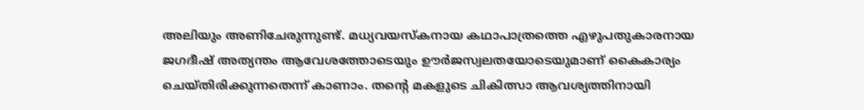അലിയും അണിചേരുന്നുണ്ട്. മധ്യവയസ്‌കനായ കഥാപാത്രത്തെ എഴുപതുകാരനായ ജഗദീഷ് അത്യന്തം ആവേശത്തോടെയും ഊര്‍ജസ്വലതയോടെയുമാണ് കൈകാര്യം ചെയ്തിരിക്കുന്നതെന്ന് കാണാം. തന്റെ മകളുടെ ചികിത്സാ ആവശ്യത്തിനായി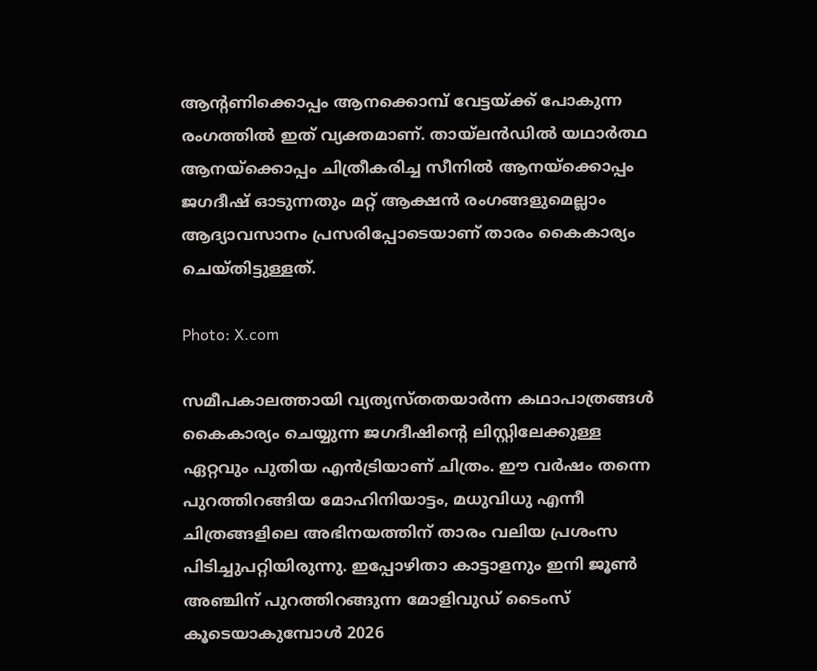ആന്റണിക്കൊപ്പം ആനക്കൊമ്പ് വേട്ടയ്ക്ക് പോകുന്ന രംഗത്തില്‍ ഇത് വ്യക്തമാണ്. തായ്‌ലന്‍ഡില്‍ യഥാര്‍ത്ഥ ആനയ്‌ക്കൊപ്പം ചിത്രീകരിച്ച സീനില്‍ ആനയ്‌ക്കൊപ്പം ജഗദീഷ് ഓടുന്നതും മറ്റ് ആക്ഷന്‍ രംഗങ്ങളുമെല്ലാം ആദ്യാവസാനം പ്രസരിപ്പോടെയാണ് താരം കൈകാര്യം ചെയ്തിട്ടുള്ളത്.

Photo: X.com

സമീപകാലത്തായി വ്യത്യസ്തതയാര്‍ന്ന കഥാപാത്രങ്ങള്‍ കൈകാര്യം ചെയ്യുന്ന ജഗദീഷിന്റെ ലിസ്റ്റിലേക്കുള്ള ഏറ്റവും പുതിയ എന്‍ട്രിയാണ് ചിത്രം. ഈ വര്‍ഷം തന്നെ പുറത്തിറങ്ങിയ മോഹിനിയാട്ടം, മധുവിധു എന്നീ ചിത്രങ്ങളിലെ അഭിനയത്തിന് താരം വലിയ പ്രശംസ പിടിച്ചുപറ്റിയിരുന്നു. ഇപ്പോഴിതാ കാട്ടാളനും ഇനി ജൂണ്‍ അഞ്ചിന് പുറത്തിറങ്ങുന്ന മോളിവുഡ് ടൈംസ് കൂടെയാകുമ്പോള്‍ 2026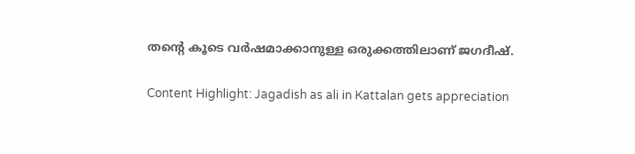തന്റെ കൂടെ വര്‍ഷമാക്കാനുള്ള ഒരുക്കത്തിലാണ് ജഗദീഷ്.

Content Highlight: Jagadish as ali in Kattalan gets appreciation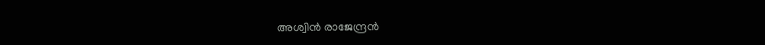അശ്വിന്‍ രാജേന്ദ്രന്‍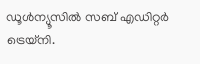ഡൂള്‍ന്യൂസില്‍ സബ് എഡിറ്റര്‍ ട്രെയ്‌നി.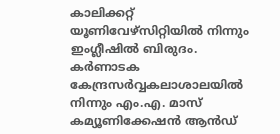കാലിക്കറ്റ് യൂണിവേഴ്സിറ്റിയില്‍ നിന്നും ഇംഗ്ലീഷില്‍ ബിരുദം. കര്‍ണാടക കേന്ദ്രസര്‍വ്വകലാശാലയില്‍ നിന്നും എം.എ. മാസ് കമ്യൂണിക്കേഷന്‍ ആന്‍ഡ്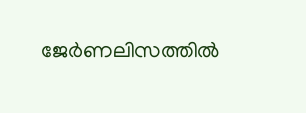ജേര്‍ണലിസത്തില്‍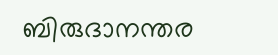ബിരുദാനന്തര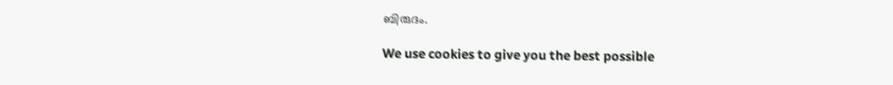ബിരുദം.

We use cookies to give you the best possible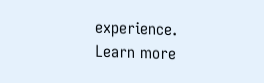experience. Learn more